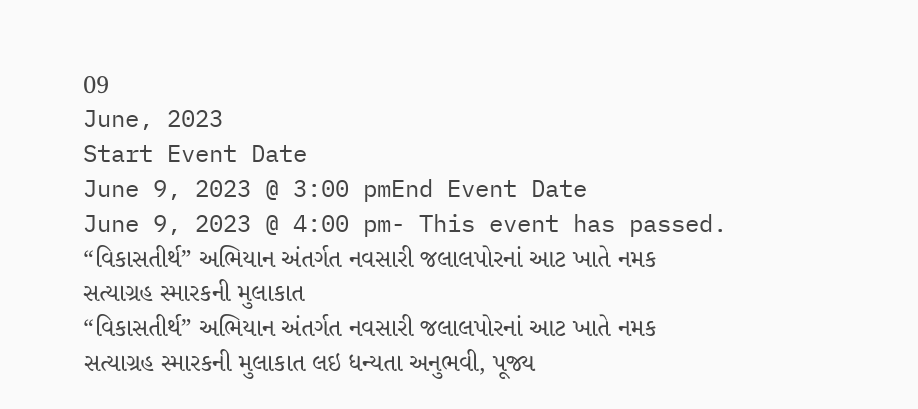09
June, 2023
Start Event Date
June 9, 2023 @ 3:00 pmEnd Event Date
June 9, 2023 @ 4:00 pm- This event has passed.
“વિકાસતીર્થ” અભિયાન અંતર્ગત નવસારી જલાલપોરનાં આટ ખાતે નમક સત્યાગ્રહ સ્મારકની મુલાકાત
“વિકાસતીર્થ” અભિયાન અંતર્ગત નવસારી જલાલપોરનાં આટ ખાતે નમક સત્યાગ્રહ સ્મારકની મુલાકાત લઇ ધન્યતા અનુભવી, પૂજ્ય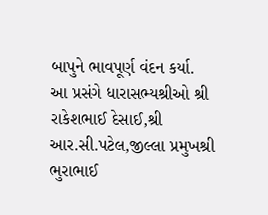બાપુને ભાવપૂર્ણ વંદન કર્યા.
આ પ્રસંગે ધારાસભ્યશ્રીઓ શ્રી રાકેશભાઈ દેસાઈ,શ્રી આર.સી.પટેલ,જીલ્લા પ્રમુખશ્રી ભુરાભાઈ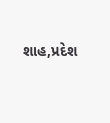શાહ,પ્રદેશ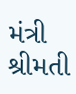મંત્રી શ્રીમતી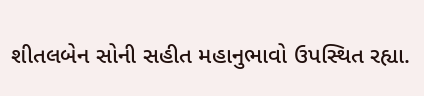શીતલબેન સોની સહીત મહાનુભાવો ઉપસ્થિત રહ્યા.